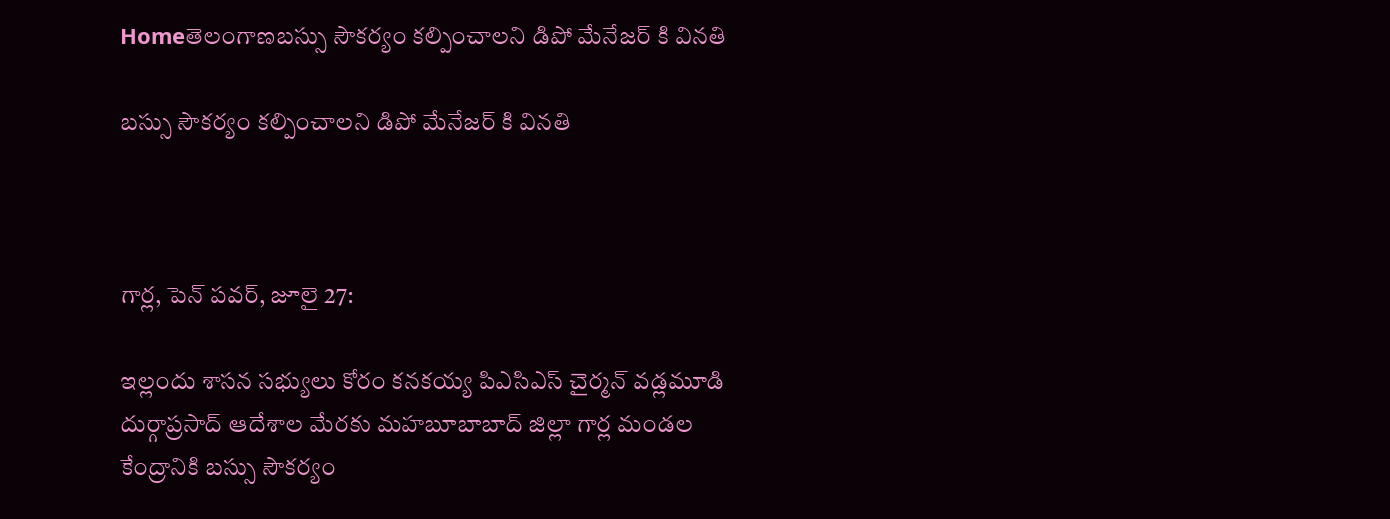Homeతెలంగాణబస్సు సౌకర్యం కల్పించాలని డిపో మేనేజర్ కి వినతి

బస్సు సౌకర్యం కల్పించాలని డిపో మేనేజర్ కి వినతి



గార్ల, పెన్ పవర్, జూలై 27:

ఇల్లందు శాసన సభ్యులు కోరం కనకయ్య పిఎసిఎస్ చైర్మన్ వడ్లమూడి దుర్గాప్రసాద్ ఆదేశాల మేరకు మహబూబాబాద్ జిల్లా గార్ల మండల కేంద్రానికి బస్సు సౌకర్యం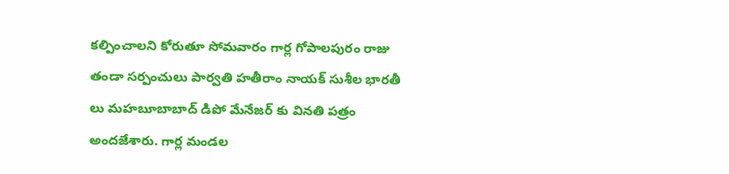కల్పించాలని కోరుతూ సోమవారం గార్ల గోపాలపురం రాజు తండా సర్పంచులు పార్వతి హతీరాం నాయక్ సుశీల భారతీ లు మహబూబాబాద్ డిపో మేనేజర్ కు వినతి పత్రం అందజేశారు. గార్ల మండల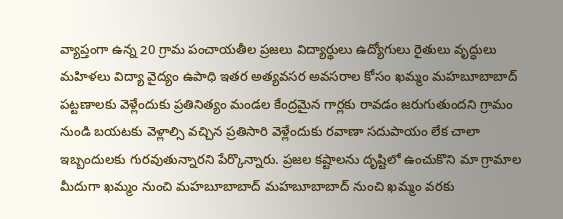వ్యాప్తంగా ఉన్న 20 గ్రామ పంచాయతీల ప్రజలు విద్యార్థులు ఉద్యోగులు రైతులు వృద్ధులు మహిళలు విద్యా వైద్యం ఉపాధి ఇతర అత్యవసర అవసరాల కోసం ఖమ్మం మహబూబాబాద్ పట్టణాలకు వెళ్లేందుకు ప్రతినిత్యం మండల కేంద్రమైన గార్లకు రావడం జరుగుతుందని గ్రామం నుండి బయటకు వెళ్లాల్సి వచ్చిన ప్రతిసారి వెళ్లేందుకు రవాణా సదుపాయం లేక చాలా ఇబ్బందులకు గురవుతున్నారని పేర్కొన్నారు. ప్రజల కష్టాలను దృష్టిలో ఉంచుకొని మా గ్రామాల మీదుగా ఖమ్మం నుంచి మహబూబాబాద్ మహబూబాబాద్ నుంచి ఖమ్మం వరకు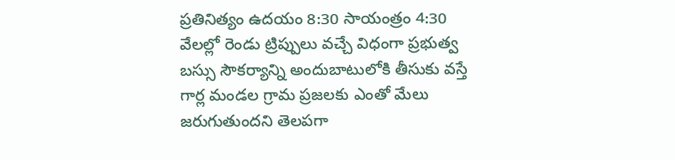ప్రతినిత్యం ఉదయం 8:30 సాయంత్రం 4:30 వేలల్లో రెండు ట్రిప్పులు వచ్చే విధంగా ప్రభుత్వ బస్సు సౌకర్యాన్ని అందుబాటులోకి తీసుకు వస్తే గార్ల మండల గ్రామ ప్రజలకు ఎంతో మేలు జరుగుతుందని తెలపగా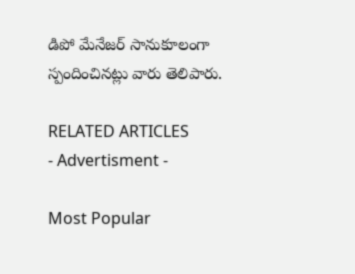డిపో మేనేజర్ సానుకూలంగా స్పందించినట్లు వారు తెలిపారు.

RELATED ARTICLES
- Advertisment -

Most Popular